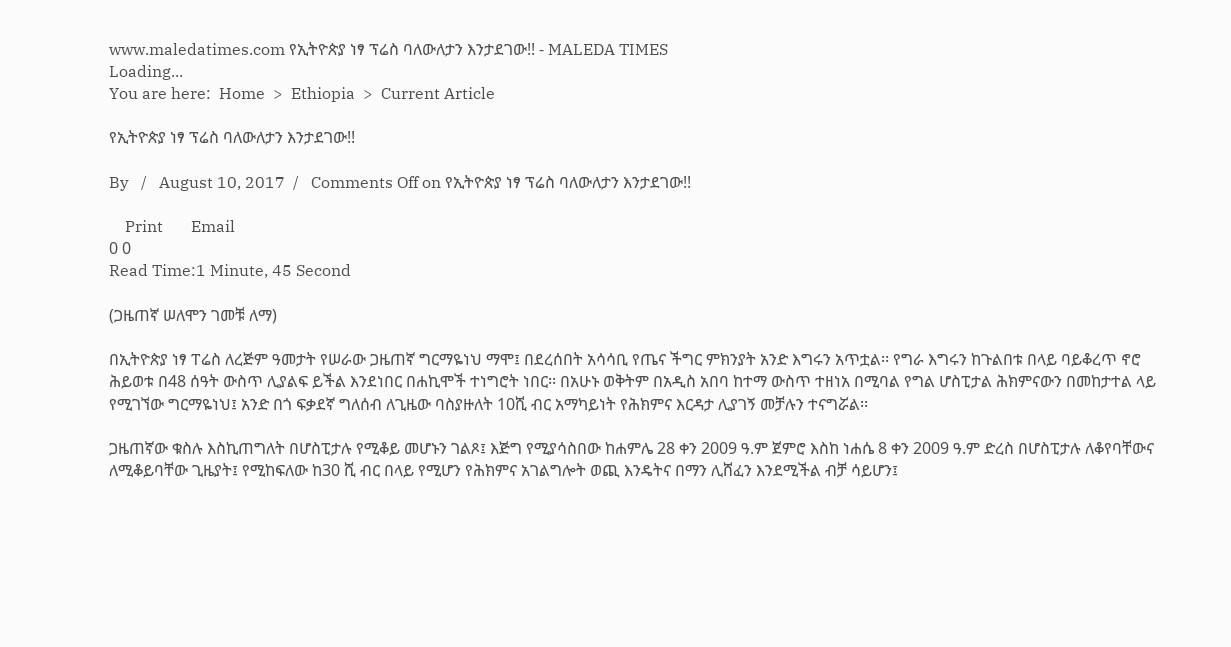www.maledatimes.com የኢትዮጵያ ነፃ ፕሬስ ባለውለታን እንታደገው!! - MALEDA TIMES
Loading...
You are here:  Home  >  Ethiopia  >  Current Article

የኢትዮጵያ ነፃ ፕሬስ ባለውለታን እንታደገው!!

By   /   August 10, 2017  /   Comments Off on የኢትዮጵያ ነፃ ፕሬስ ባለውለታን እንታደገው!!

    Print       Email
0 0
Read Time:1 Minute, 45 Second

(ጋዜጠኛ ሠለሞን ገመቹ ለማ)

በኢትዮጵያ ነፃ ፐሬስ ለረጅም ዓመታት የሠራው ጋዜጠኛ ግርማዬነህ ማሞ፤ በደረሰበት አሳሳቢ የጤና ችግር ምክንያት አንድ እግሩን አጥቷል፡፡ የግራ እግሩን ከጉልበቱ በላይ ባይቆረጥ ኖሮ ሕይወቱ በ48 ሰዓት ውስጥ ሊያልፍ ይችል እንደነበር በሐኪሞች ተነግሮት ነበር፡፡ በአሁኑ ወቅትም በአዲስ አበባ ከተማ ውስጥ ተዘነአ በሚባል የግል ሆስፒታል ሕክምናውን በመከታተል ላይ የሚገኘው ግርማዬነህ፤ አንድ በጎ ፍቃደኛ ግለሰብ ለጊዜው ባስያዙለት 10ሺ ብር አማካይነት የሕክምና እርዳታ ሊያገኝ መቻሉን ተናግሯል፡፡

ጋዜጠኛው ቁስሉ እስኪጠግለት በሆስፒታሉ የሚቆይ መሆኑን ገልጾ፤ እጅግ የሚያሳስበው ከሐምሌ 28 ቀን 2009 ዓ.ም ጀምሮ እስከ ነሐሴ 8 ቀን 2009 ዓ.ም ድረስ በሆስፒታሉ ለቆየባቸውና ለሚቆይባቸው ጊዜያት፤ የሚከፍለው ከ30 ሺ ብር በላይ የሚሆን የሕክምና አገልግሎት ወጪ እንዴትና በማን ሊሸፈን እንደሚችል ብቻ ሳይሆን፤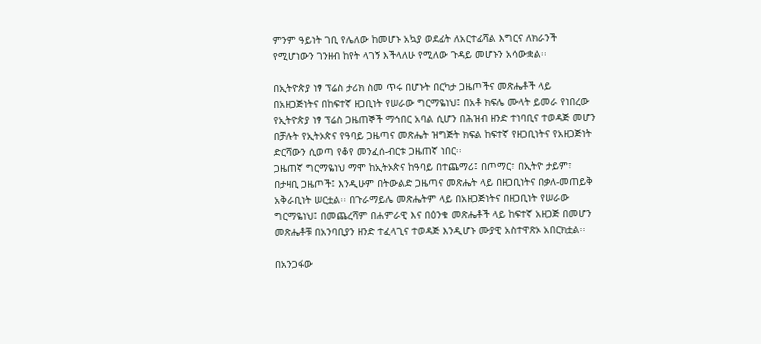ምንም ዓይነት ገቢ የሌለው ከመሆኑ አኳያ ወደፊት ለአርተፊሻል እግርና ለክራንች የሚሆነውን ገንዘብ ከየት ላገኝ እችላለሁ የሚለው ጉዳይ መሆኑን አሳውቋል፡፡

በኢትዮጵያ ነፃ ፕሬስ ታሪክ ስመ ጥሩ በሆኑት በርካታ ጋዜጦችና መጽሔቶች ላይ በአዘጋጅነትና በከፍተኛ ዘጋቢነት የሠራው ግርማዬነህ፤ በአቶ ክፍሌ ሙላት ይመራ የነበረው የኢትዮጵያ ነፃ ፕሬስ ጋዜጠኞች ማኅበር አባል ሲሆን በሕዝብ ዘንድ ተነባቢና ተወዳጅ መሆን በቻሉት የኢትኦጵና የዓባይ ጋዜጣና መጽሔት ዝግጅት ክፍል ከፍተኛ የዘጋቢነትና የአዘጋጅነት ድርሻውን ሲወጣ የቆየ መንፈሰ-ብርቱ ጋዜጠኛ ነበር፡፡
ጋዜጠኛ ግርማዬነህ ማሞ ከኢትኦጵና ከዓባይ በተጨማሪ፤ በጦማር፣ በኢትዮ ታይም፣ በታዛቢ ጋዜጦች፤ እንዲሁም በትውልድ ጋዜጣና መጽሔት ላይ በዘጋቢነትና በቃለ-መጠይቅ አቅራቢነት ሠርቷል፡፡ በጉራማይሌ መጽሔትም ላይ በአዘጋጅነትና በዘጋቢነት የሠራው ግርማዬነህ፤ በመጨረሻም በሐምራዊ እና በዕንቁ መጽሔቶች ላይ ከፍተኛ አዘጋጅ በመሆን መጽሔቶቹ በአንባቢያን ዘንድ ተፈላጊና ተወዳጅ እንዲሆኑ ሙያዊ አስተዋጽኦ አበርክቷል፡፡

በአንጋፋው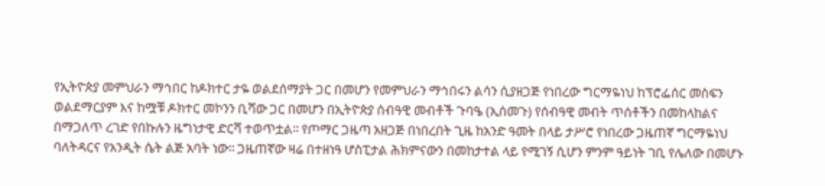የኢትዮጵያ መምህራን ማኅበር ከዶክተር ታዬ ወልደሰማያት ጋር በመሆን የመምህራን ማኅበሩን ልሳን ሲያዘጋጅ የነበረው ግርማዬነህ ከፕሮፌሰር መስፍን ወልደማርያም እና ከሟቹ ዶክተር መኮንን ቢሻው ጋር በመሆን በኢትዮጵያ ሰብዓዊ መብቶች ጉባዔ (ኢሰመጉ) የሰብዓዊ መብት ጥሰቶችን በመከላከልና በማጋለጥ ረገድ የበኩሉን ዜግነታዊ ድርሻ ተወጥቷል፡፡ የጦማር ጋዜጣ አዘጋጅ በነበረበት ጊዜ ከአንድ ዓመት በላይ ታሥሮ የነበረው ጋዜጠኛ ግርማዬነህ ባለትዳርና የአንዲት ሴት ልጅ አባት ነው፡፡ ጋዜጠኛው ዛሬ በተዘነዓ ሆስፒታል ሕክምናውን በመከታተል ላይ የሚገኝ ሲሆን ምንም ዓይነት ገቢ የሌለው በመሆኑ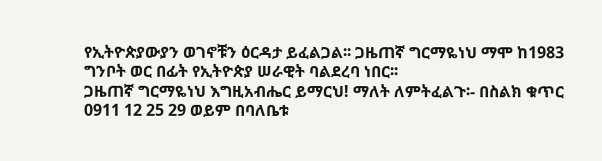የኢትዮጵያውያን ወገኖቹን ዕርዳታ ይፈልጋል፡፡ ጋዜጠኛ ግርማዬነህ ማሞ ከ1983 ግንቦት ወር በፊት የኢትዮጵያ ሠራዊት ባልደረባ ነበር፡፡
ጋዜጠኛ ግርማዬነህ እግዚአብሔር ይማርህ! ማለት ለምትፈልጉ፡- በስልክ ቁጥር 0911 12 25 29 ወይም በባለቤቱ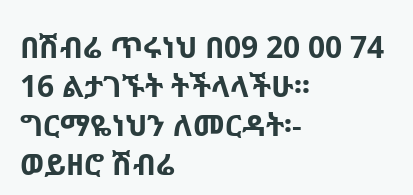በሽብሬ ጥሩነህ በ09 20 00 74 16 ልታገኙት ትችላላችሁ፡፡
ግርማዬነህን ለመርዳት፡-
ወይዘሮ ሽብሬ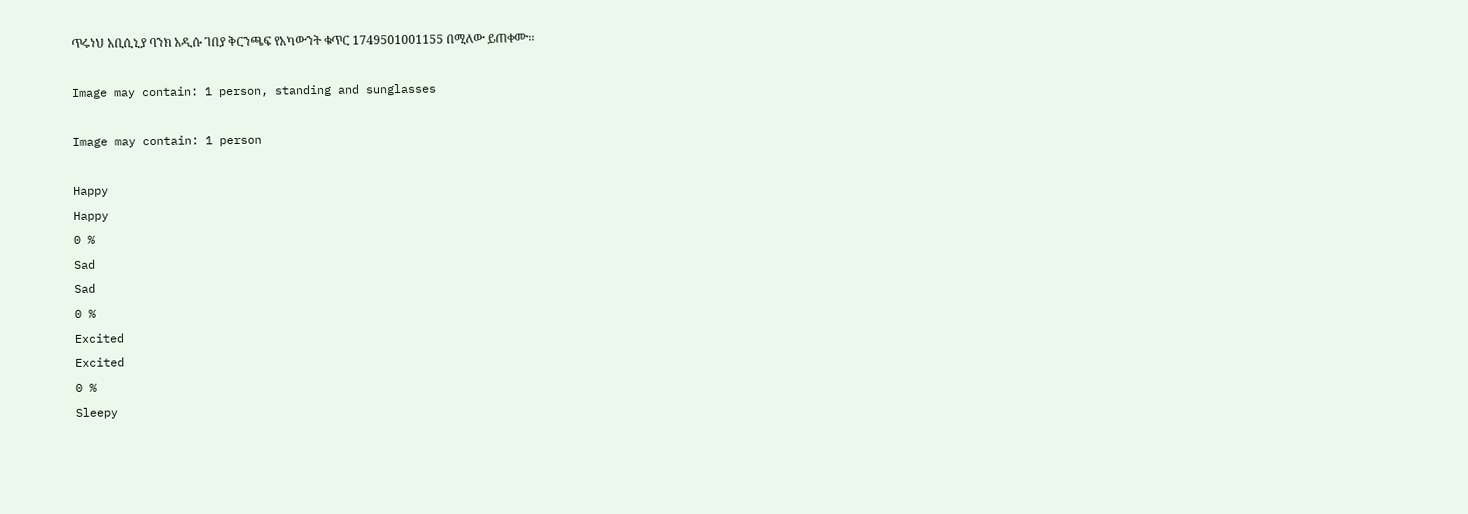ጥሩነህ አቢሲኒያ ባንክ አዲሱ ገበያ ቅርንጫፍ የአካውንት ቁጥር 1749501001155 በሚለው ይጠቀሙ፡፡

Image may contain: 1 person, standing and sunglasses

Image may contain: 1 person

Happy
Happy
0 %
Sad
Sad
0 %
Excited
Excited
0 %
Sleepy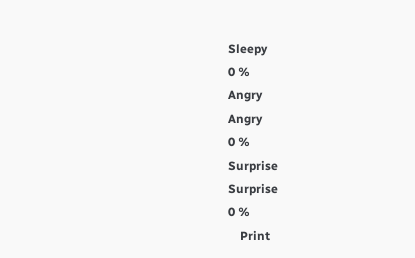Sleepy
0 %
Angry
Angry
0 %
Surprise
Surprise
0 %
    Print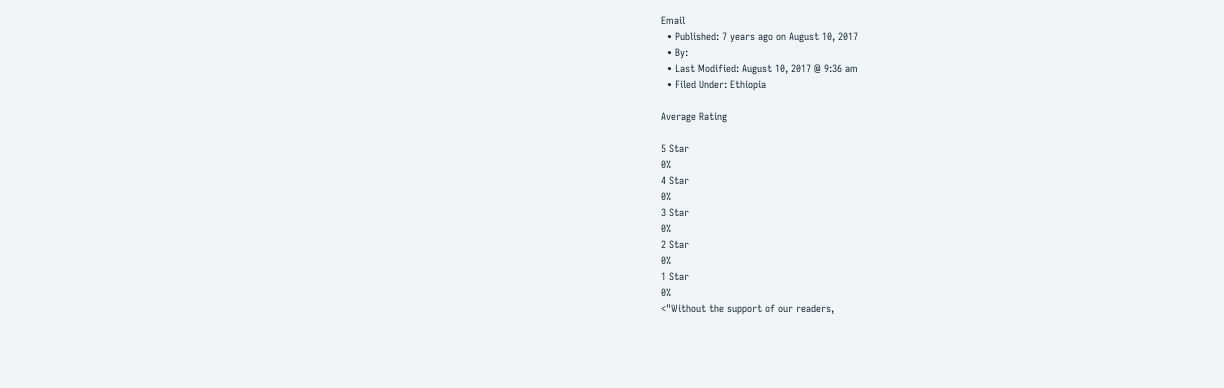Email
  • Published: 7 years ago on August 10, 2017
  • By:
  • Last Modified: August 10, 2017 @ 9:36 am
  • Filed Under: Ethiopia

Average Rating

5 Star
0%
4 Star
0%
3 Star
0%
2 Star
0%
1 Star
0%
<"Without the support of our readers,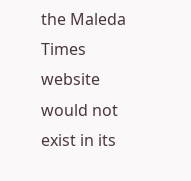the Maleda Times website would not exist in its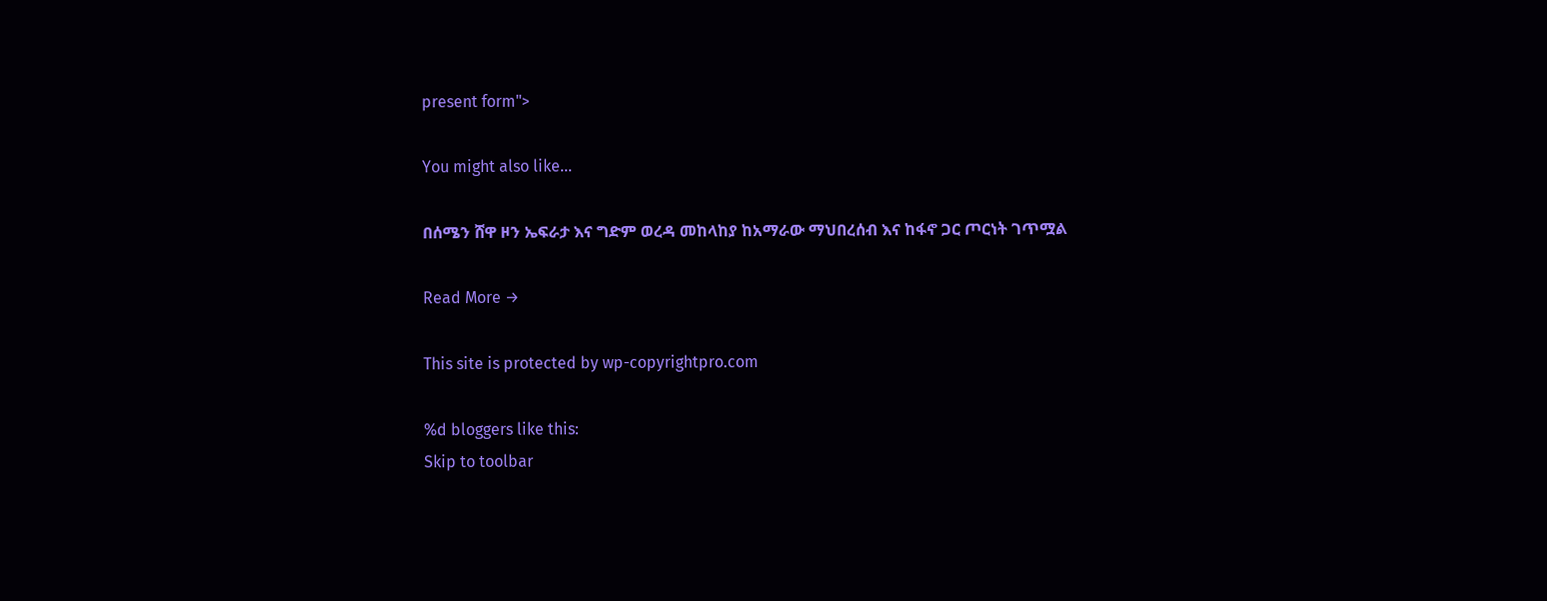present form">

You might also like...

በሰሜን ሸዋ ዞን ኤፍራታ እና ግድም ወረዳ መከላከያ ከአማራው ማህበረሰብ እና ከፋኖ ጋር ጦርነት ገጥሟል

Read More →

This site is protected by wp-copyrightpro.com

%d bloggers like this:
Skip to toolbar